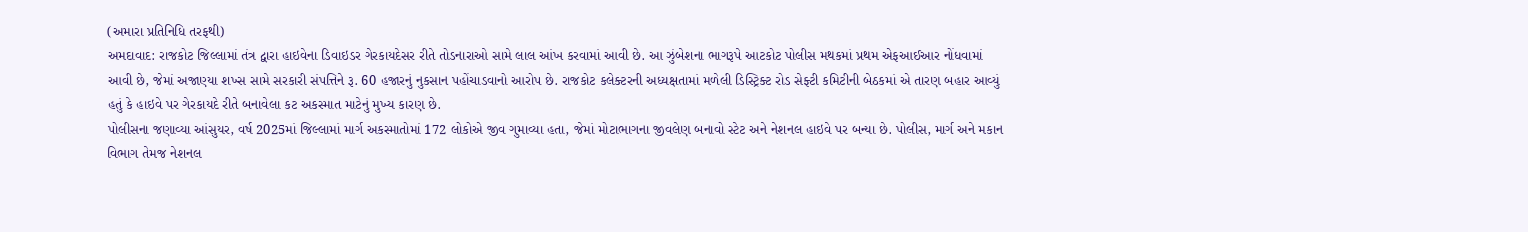(અમારા પ્રતિનિધિ તરફથી)
અમદાવાદ: રાજકોટ જિલ્લામાં તંત્ર દ્વારા હાઇવેના ડિવાઇડર ગેરકાયદેસર રીતે તોડનારાઓ સામે લાલ આંખ કરવામાં આવી છે. આ ઝુંબેશના ભાગરૂપે આટકોટ પોલીસ મથકમાં પ્રથમ એફઆઈઆર નોંધવામાં આવી છે, જેમાં અજાણ્યા શખ્સ સામે સરકારી સંપત્તિને રૂ. 60 હજારનું નુકસાન પહોંચાડવાનો આરોપ છે. રાજકોટ કલેક્ટરની અધ્યક્ષતામાં મળેલી ડિસ્ટ્રિક્ટ રોડ સેફ્ટી કમિટીની બેઠકમાં એ તારણ બહાર આવ્યું હતું કે હાઇવે પર ગેરકાયદે રીતે બનાવેલા કટ અકસ્માત માટેનું મુખ્ય કારણ છે.
પોલીસના જણાવ્યા આંસુયર, વર્ષ 2025માં જિલ્લામાં માર્ગ અકસ્માતોમાં 172 લોકોએ જીવ ગુમાવ્યા હતા, જેમાં મોટાભાગના જીવલેણ બનાવો સ્ટેટ અને નેશનલ હાઇવે પર બન્યા છે. પોલીસ, માર્ગ અને મકાન વિભાગ તેમજ નેશનલ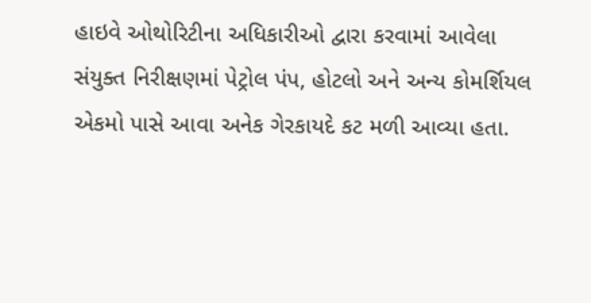હાઇવે ઓથોરિટીના અધિકારીઓ દ્વારા કરવામાં આવેલા સંયુક્ત નિરીક્ષણમાં પેટ્રોલ પંપ, હોટલો અને અન્ય કોમર્શિયલ એકમો પાસે આવા અનેક ગેરકાયદે કટ મળી આવ્યા હતા.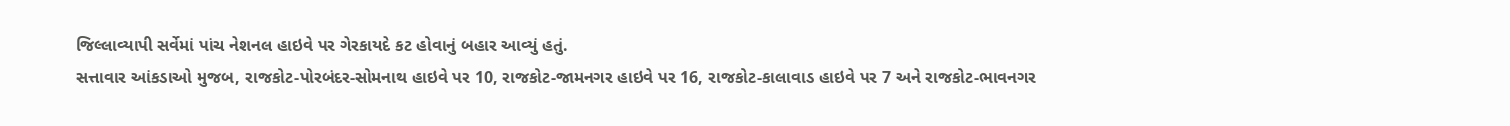જિલ્લાવ્યાપી સર્વેમાં પાંચ નેશનલ હાઇવે પર ગેરકાયદે કટ હોવાનું બહાર આવ્યું હતું.
સત્તાવાર આંકડાઓ મુજબ, રાજકોટ-પોરબંદર-સોમનાથ હાઇવે પર 10, રાજકોટ-જામનગર હાઇવે પર 16, રાજકોટ-કાલાવાડ હાઇવે પર 7 અને રાજકોટ-ભાવનગર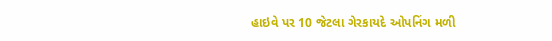હાઇવે પર 10 જેટલા ગેરકાયદે ઓપનિંગ મળી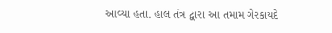આવ્યા હતા. હાલ તંત્ર દ્વારા આ તમામ ગેરકાયદે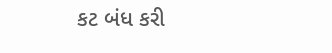કટ બંધ કરી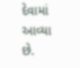દેવામાં આવ્યા છે.